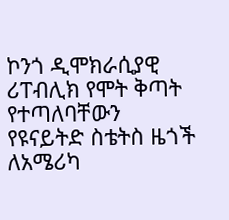ኮንጎ ዲሞክራሲያዊ ሪፐብሊክ የሞት ቅጣት የተጣለባቸውን የዩናይትድ ስቴትስ ዜጎች ለአሜሪካ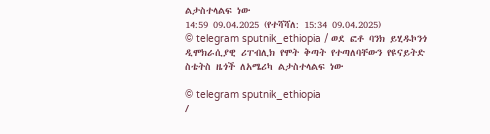ልታስተላልፍ ነው
14:59 09.04.2025 (የተሻሻለ: 15:34 09.04.2025)
© telegram sputnik_ethiopia / ወደ ፎቶ ባንክ ይሂዱኮንጎ ዲሞክራሲያዊ ሪፐብሊክ የሞት ቅጣት የተጣለባቸውን የዩናይትድ ስቴትስ ዜጎች ለአሜሪካ ልታስተላልፍ ነው

© telegram sputnik_ethiopia
/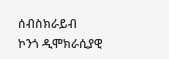ሰብስክራይብ
ኮንጎ ዲሞክራሲያዊ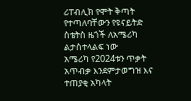ሪፐብሊክ የሞት ቅጣት የተጣለባቸውን የዩናይትድ ስቴትስ ዜጎች ለአሜሪካ ልታስተላልፍ ነው
አሜሪካ የ2024ቱን ጥቃት አጥብቃ እንደምታወግዝ እና ተጠያቂ አካላት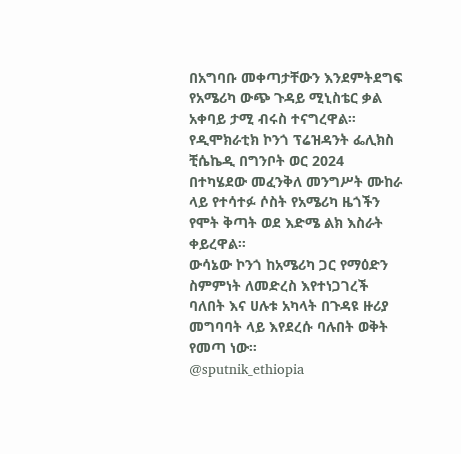በአግባቡ መቀጣታቸውን እንደምትደግፍ የአሜሪካ ውጭ ጉዳይ ሚኒስቴር ቃል አቀባይ ታሚ ብሩስ ተናግረዋል።
የዲሞክራቲክ ኮንጎ ፕሬዝዳንት ፌሊክስ ቺሴኬዲ በግንቦት ወር 2024 በተካሄደው መፈንቅለ መንግሥት ሙከራ ላይ የተሳተፉ ሶስት የአሜሪካ ዜጎችን የሞት ቅጣት ወደ እድሜ ልክ እስራት ቀይረዋል።
ውሳኔው ኮንጎ ከአሜሪካ ጋር የማዕድን ስምምነት ለመድረስ እየተነጋገረች ባለበት እና ሀሉቱ አካላት በጉዳዩ ዙሪያ መግባባት ላይ እየደረሱ ባሉበት ወቅት የመጣ ነው።
@sputnik_ethiopia